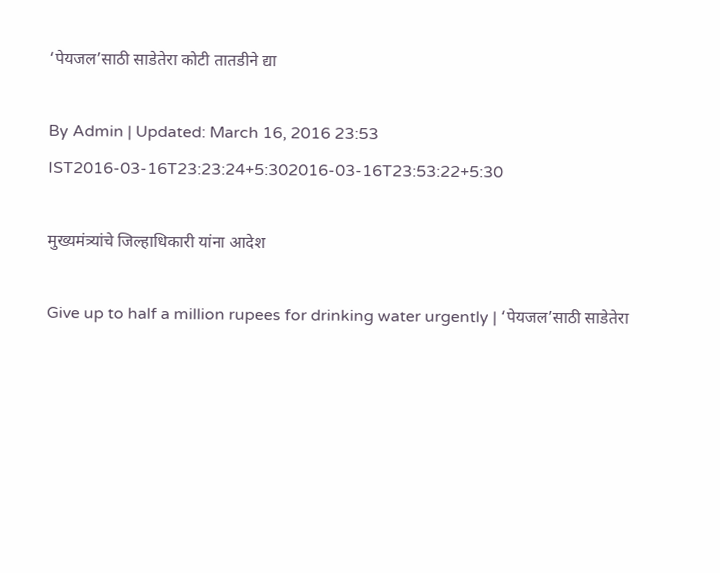‘पेयजल’साठी साडेतेरा कोटी तातडीने द्या

By Admin | Updated: March 16, 2016 23:53 IST2016-03-16T23:23:24+5:302016-03-16T23:53:22+5:30

मुख्यमंत्र्यांचे जिल्हाधिकारी यांना आदेश

Give up to half a million rupees for drinking water urgently | ‘पेयजल’साठी साडेतेरा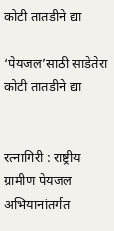कोटी तातडीने द्या

‘पेयजल’साठी साडेतेरा कोटी तातडीने द्या


रत्नागिरी : राष्ट्रीय ग्रामीण पेयजल अभियानांतर्गत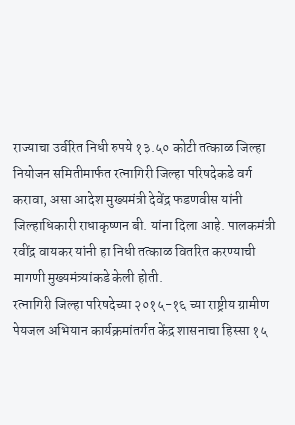राज्याचा उर्वरित निधी रुपये १३.५० कोटी तत्काळ जिल्हा नियोजन समितीमार्फत रत्नागिरी जिल्हा परिषदेकडे वर्ग करावा, असा आदेश मुख्यमंत्री देवेंद्र फडणवीस यांनी जिल्हाधिकारी राधाकृष्णन बी. यांना दिला आहे. पालकमंत्री रवींद्र वायकर यांनी हा निधी तत्काळ वितरित करण्याची मागणी मुख्यमंत्र्यांकडे केली होती.
रत्नागिरी जिल्हा परिषदेच्या २०१५-१६ च्या राष्ट्रीय ग्रामीण पेयजल अभियान कार्यक्रमांतर्गत केंद्र शासनाचा हिस्सा १५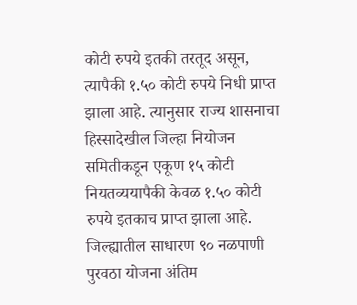कोटी रुपये इतकी तरतूद असून, त्यापैकी १.५० कोटी रुपये निधी प्राप्त झाला आहे. त्यानुसार राज्य शासनाचा हिस्सादेखील जिल्हा नियोजन समितीकडून एकूण १५ कोटी नियतव्ययापैकी केवळ १.५० कोटी रुपये इतकाच प्राप्त झाला आहे. जिल्ह्यातील साधारण ९० नळपाणी पुरवठा योजना अंतिम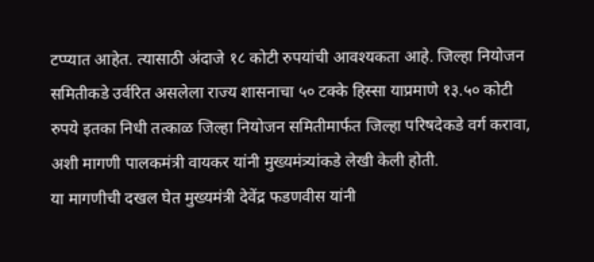टप्प्यात आहेत. त्यासाठी अंदाजे १८ कोटी रुपयांची आवश्यकता आहे. जिल्हा नियोजन समितीकडे उर्वरित असलेला राज्य शासनाचा ५० टक्के हिस्सा याप्रमाणे १३.५० कोटी रुपये इतका निधी तत्काळ जिल्हा नियोजन समितीमार्फत जिल्हा परिषदेकडे वर्ग करावा, अशी मागणी पालकमंत्री वायकर यांनी मुख्यमंत्र्यांकडे लेखी केली होती.
या मागणीची दखल घेत मुख्यमंत्री देवेंद्र फडणवीस यांनी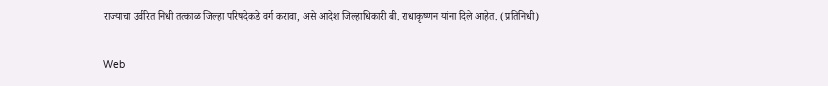राज्याचा उर्वरित निधी तत्काळ जिल्हा परिषदेकडे वर्ग करावा, असे आदेश जिल्हाधिकारी बी. राधाकृष्णन यांना दिले आहेत. (प्रतिनिधी)

Web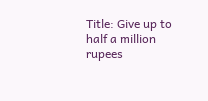Title: Give up to half a million rupees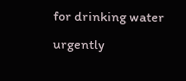for drinking water urgently